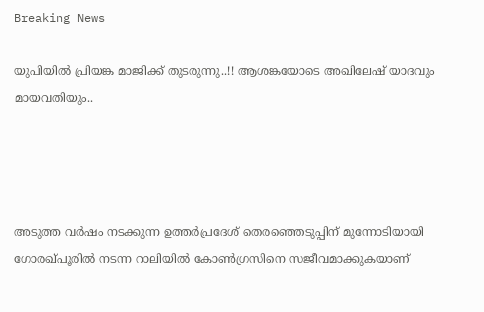Breaking News

യുപിയിൽ പ്രിയങ്ക മാജിക്ക് തുടരുന്നു..!! ആശങ്കയോടെ അഖിലേഷ് യാദവും മായവതിയും..




അടുത്ത വര്‍ഷം നടക്കുന്ന ഉത്തര്‍പ്രദേശ് തെരഞ്ഞെടുപ്പിന് മുന്നോടിയായി ഗോരഖ്പൂരില്‍ നടന്ന റാലിയില്‍ കോണ്‍ഗ്രസിനെ സജീവമാക്കുകയാണ്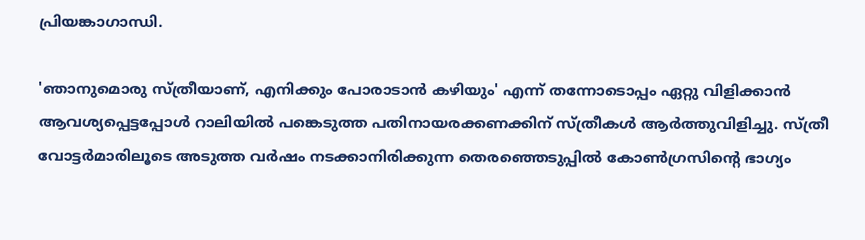പ്രിയങ്കാഗാന്ധി.

'ഞാനുമൊരു സ്ത്രീയാണ്, എനിക്കും പോരാടാന്‍ കഴിയും' എന്ന് തന്നോടൊപ്പം ഏറ്റു വിളിക്കാന്‍ ആവശ്യപ്പെട്ടപ്പോള്‍ റാലിയില്‍ പങ്കെടുത്ത പതിനായരക്കണക്കിന് സ്ത്രീകള്‍ ആര്‍ത്തുവിളിച്ചു. സ്ത്രീ വോട്ടര്‍മാരിലൂടെ അടുത്ത വര്‍ഷം നടക്കാനിരിക്കുന്ന തെരഞ്ഞെടുപ്പില്‍ കോണ്‍ഗ്രസിന്റെ ഭാഗ്യം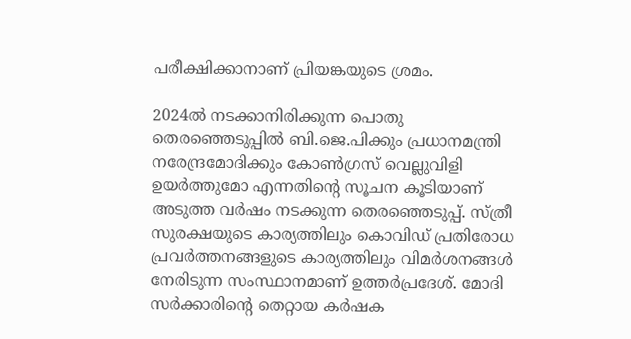പരീക്ഷിക്കാനാണ് പ്രിയങ്കയുടെ ശ്രമം.

2024ല്‍ നടക്കാനിരിക്കുന്ന പൊതു തെരഞ്ഞെടുപ്പില്‍ ബി.ജെ.പിക്കും പ്രധാനമന്ത്രി നരേന്ദ്രമോദിക്കും കോണ്‍ഗ്രസ് വെല്ലുവിളി ഉയര്‍ത്തുമോ എന്നതിന്റെ സൂചന കൂടിയാണ് അടുത്ത വര്‍ഷം നടക്കുന്ന തെരഞ്ഞെടുപ്പ്. സ്ത്രീ സുരക്ഷയുടെ കാര്യത്തിലും കൊവിഡ് പ്രതിരോധ പ്രവര്‍ത്തനങ്ങളുടെ കാര്യത്തിലും വിമര്‍ശനങ്ങള്‍ നേരിടുന്ന സംസ്ഥാനമാണ് ഉത്തര്‍പ്രദേശ്. മോദി സര്‍ക്കാരിന്റെ തെറ്റായ കര്‍ഷക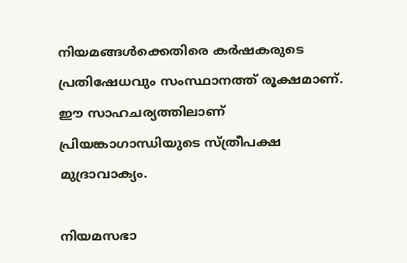നിയമങ്ങള്‍ക്കെതിരെ കര്‍ഷകരുടെ പ്രതിഷേധവും സംസ്ഥാനത്ത് രൂക്ഷമാണ്. ഈ സാഹചര്യത്തിലാണ് പ്രിയങ്കാഗാന്ധിയുടെ സ്ത്രീപക്ഷ മുദ്രാവാക്യം.

നിയമസഭാ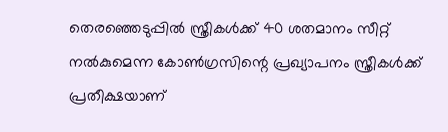തെരഞ്ഞെടുപ്പില്‍ സ്ത്രീകള്‍ക്ക് 40 ശതമാനം സീറ്റ് നല്‍കുമെന്ന കോണ്‍ഗ്രസിന്റെ പ്രഖ്യാപനം സ്ത്രീകള്‍ക്ക് പ്രതീക്ഷയാണ്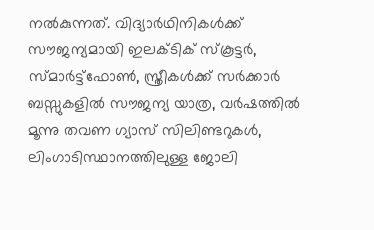നല്‍കുന്നത്. വിദ്യാര്‍ഥിനികള്‍ക്ക് സൗജന്യമായി ഇലക്ടിക് സ്‌കൂട്ടര്‍, സ്മാര്‍ട്ട്‌ഫോണ്‍, സ്ത്രീകള്‍ക്ക് സര്‍ക്കാര്‍ ബസ്സുകളില്‍ സൗജന്യ യാത്ര, വര്‍ഷത്തില്‍ മൂന്നു തവണ ഗ്യാസ് സിലിണ്ടറുകള്‍, ലിംഗാടിസ്ഥാനത്തിലുള്ള ജോലി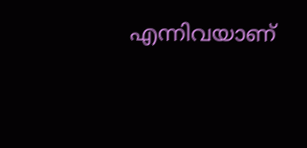എന്നിവയാണ്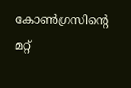കോണ്‍ഗ്രസിന്റെ മറ്റ്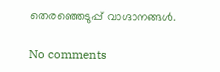തെരഞ്ഞെടുപ്പ് വാഗ്ദാനങ്ങള്‍.

No comments